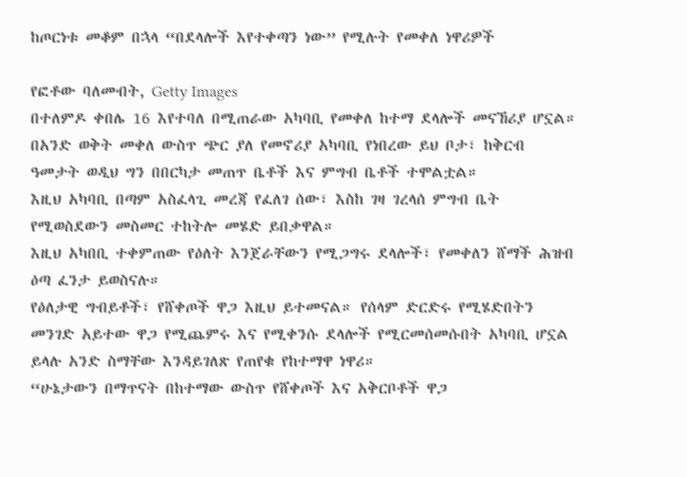ከጦርነቱ መቆም በኋላ “በደላሎች እየተቀጣን ነው” የሚሉት የመቀለ ነዋሪዎች

የፎቶው ባለመብት, Getty Images
በተለምዶ ቀበሌ 16 እየተባለ በሚጠራው አካባቢ የመቀለ ከተማ ደላሎች መናኸሪያ ሆኗል።
በአንድ ወቅት መቀለ ውስጥ ጭር ያለ የመኖሪያ አካባቢ የነበረው ይህ ቦታ፣ ከቅርብ ዓመታት ወዲህ ግን በበርካታ መጠጥ ቤቶች እና ምግብ ቤቶች ተሞልቷል።
እዚህ አካባቢ በጣም አስፈላጊ መረጃ የፈለገ ሰው፣ እስከ ገዛ ገረላሰ ምግብ ቤት የሚወስደውን መስመር ተከትሎ መሄድ ይበቃዋል።
እዚህ አካበቢ ተቀምጠው የዕለት እንጀራቸውን የሚጋግሩ ደላሎች፣ የመቀለን ሸማች ሕዝብ ዕጣ ፈንታ ይወስናሉ።
የዕለታዊ ግብይቶች፣ የሸቀጦች ዋጋ እዚህ ይተመናል። የሰላም ድርድሩ የሚሄድበትን መንገድ አይተው ዋጋ የሚጨምሩ እና የሚቀንሱ ደላሎች የሚርመሰመሱበት አካባቢ ሆኗል ይላሉ አንድ ስማቸው እንዳይገለጽ የጠየቁ የከተማዋ ነዋሪ።
“ሁኔታውን በማጥናት በከተማው ውስጥ የሸቀጦች እና አቅርቦቶች ዋጋ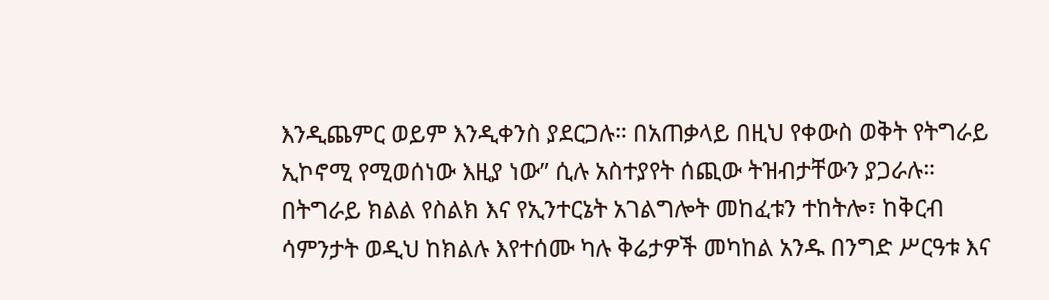እንዲጨምር ወይም እንዲቀንስ ያደርጋሉ። በአጠቃላይ በዚህ የቀውስ ወቅት የትግራይ ኢኮኖሚ የሚወሰነው እዚያ ነው” ሲሉ አስተያየት ሰጪው ትዝብታቸውን ያጋራሉ።
በትግራይ ክልል የስልክ እና የኢንተርኔት አገልግሎት መከፈቱን ተከትሎ፣ ከቅርብ ሳምንታት ወዲህ ከክልሉ እየተሰሙ ካሉ ቅሬታዎች መካከል አንዱ በንግድ ሥርዓቱ እና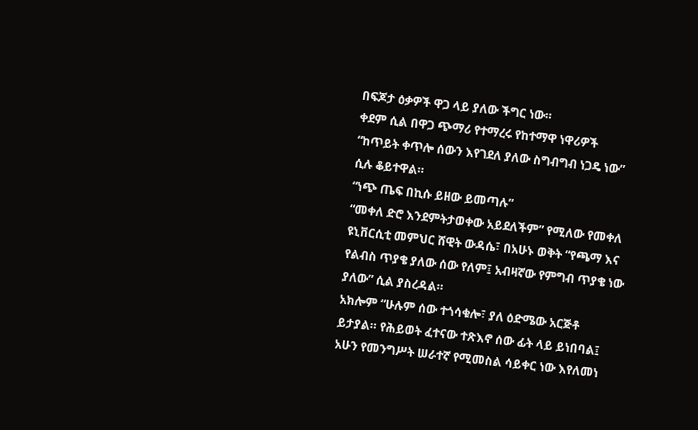በፍጆታ ዕቃዎች ዋጋ ላይ ያለው ችግር ነው።
ቀደም ሲል በዋጋ ጭማሪ የተማረሩ የከተማዋ ነዋሪዎች “ከጥይት ቀጥሎ ሰውን እየገደለ ያለው ስግብግብ ነጋዴ ነው” ሲሉ ቆይተዋል።
“ነጭ ጤፍ በኪሱ ይዘው ይመጣሉ”
“መቀለ ድሮ እንደምትታወቀው አይደለችም” የሚለው የመቀለ ዩኒቨርሲቲ መምህር ሸዊት ውዳሴ፣ በአሁኑ ወቅት “የጫማ እና የልብስ ጥያቄ ያለው ሰው የለም፤ አብዛኛው የምግብ ጥያቄ ነው ያለው” ሲል ያስረዳል።
አክሎም “ሁሉም ሰው ተጎሳቁሎ፣ ያለ ዕድሜው አርጅቶ ይታያል። የሕይወት ፈተናው ተጽእኖ ሰው ፊት ላይ ይነበባል፤ አሁን የመንግሥት ሠራተኛ የሚመስል ሳይቀር ነው እየለመነ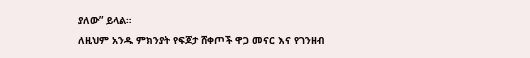ያለው” ይላል።
ለዚህም አንዱ ምክንያት የፍጆታ ሸቀጦች ዋጋ መናር እና የገንዘብ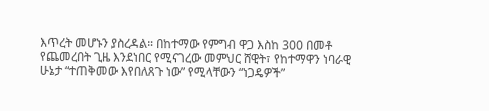እጥረት መሆኑን ያስረዳል። በከተማው የምግብ ዋጋ እስከ 300 በመቶ የጨመረበት ጊዜ እንደነበር የሚናገረው መምህር ሸዊት፣ የከተማዋን ነባራዊ ሁኔታ “ተጠቅመው እየበለጸጉ ነው” የሚላቸውን “ነጋዴዎች”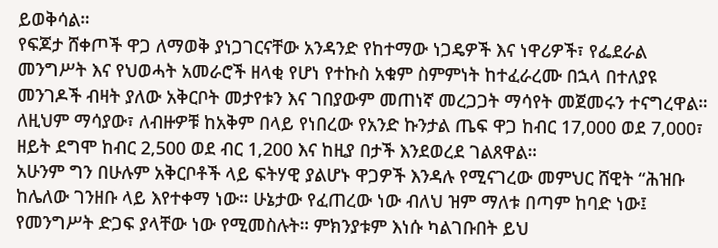ይወቅሳል።
የፍጆታ ሸቀጦች ዋጋ ለማወቅ ያነጋገርናቸው አንዳንድ የከተማው ነጋዴዎች እና ነዋሪዎች፣ የፌደራል መንግሥት እና የህወሓት አመራሮች ዘላቂ የሆነ የተኩስ አቁም ስምምነት ከተፈራረሙ በኋላ በተለያዩ መንገዶች ብዛት ያለው አቅርቦት መታየቱን እና ገበያውም መጠነኛ መረጋጋት ማሳየት መጀመሩን ተናግረዋል።
ለዚህም ማሳያው፣ ለብዙዎቹ ከአቅም በላይ የነበረው የአንድ ኩንታል ጤፍ ዋጋ ከብር 17,000 ወደ 7,000፣ ዘይት ደግሞ ከብር 2,500 ወደ ብር 1,200 እና ከዚያ በታች እንደወረደ ገልጸዋል።
አሁንም ግን በሁሉም አቅርቦቶች ላይ ፍትሃዊ ያልሆኑ ዋጋዎች እንዳሉ የሚናገረው መምህር ሸዊት “ሕዝቡ ከሌለው ገንዘቡ ላይ እየተቀማ ነው። ሁኔታው የፈጠረው ነው ብለህ ዝም ማለቱ በጣም ከባድ ነው፤ የመንግሥት ድጋፍ ያላቸው ነው የሚመስሉት። ምክንያቱም እነሱ ካልገቡበት ይህ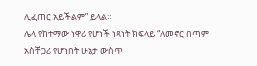ሊፈጠር አይችልም” ይላል።
ሌላ የከተማው ነዋሪ የሆነች ነጻነት ክፍላይ “ለመኖር በጣም አስቸጋሪ የሆነበት ሁኔታ ውስጥ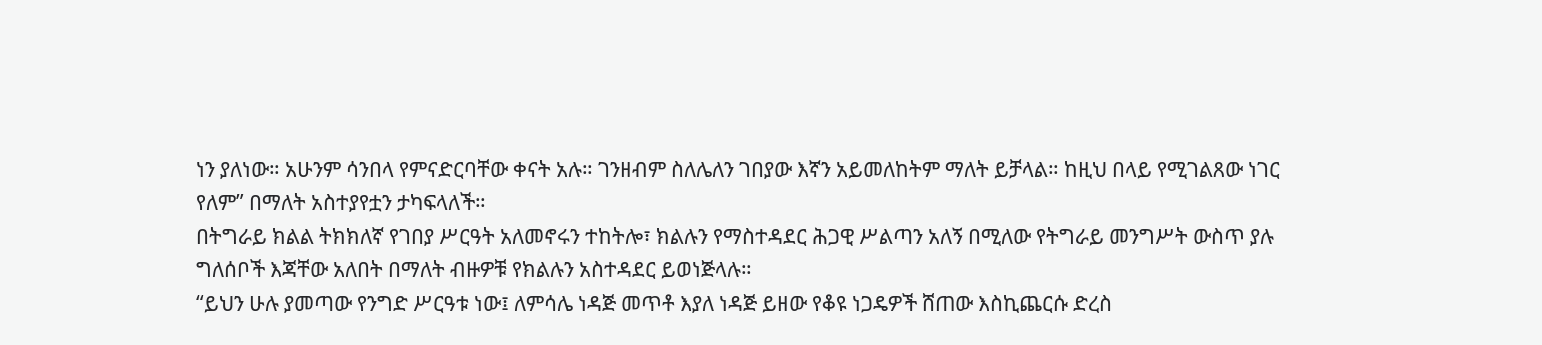ነን ያለነው። አሁንም ሳንበላ የምናድርባቸው ቀናት አሉ። ገንዘብም ስለሌለን ገበያው እኛን አይመለከትም ማለት ይቻላል። ከዚህ በላይ የሚገልጸው ነገር የለም” በማለት አስተያየቷን ታካፍላለች።
በትግራይ ክልል ትክክለኛ የገበያ ሥርዓት አለመኖሩን ተከትሎ፣ ክልሉን የማስተዳደር ሕጋዊ ሥልጣን አለኝ በሚለው የትግራይ መንግሥት ውስጥ ያሉ ግለሰቦች እጃቸው አለበት በማለት ብዙዎቹ የክልሉን አስተዳደር ይወነጅላሉ።
“ይህን ሁሉ ያመጣው የንግድ ሥርዓቱ ነው፤ ለምሳሌ ነዳጅ መጥቶ እያለ ነዳጅ ይዘው የቆዩ ነጋዴዎች ሸጠው እስኪጨርሱ ድረስ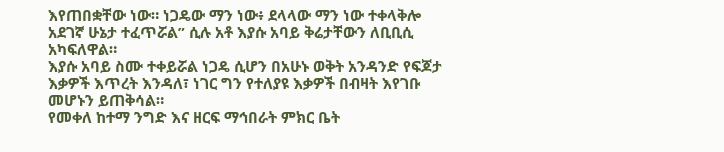እየጠበቋቸው ነው። ነጋዴው ማን ነው፥ ደላላው ማን ነው ተቀላቅሎ አደገኛ ሁኔታ ተፈጥሯል” ሲሉ አቶ እያሱ አባይ ቅሬታቸውን ለቢቢሲ አካፍለዋል።
እያሱ አባይ ስሙ ተቀይሯል ነጋዴ ሲሆን በአሁኑ ወቅት አንዳንድ የፍጆታ እቃዎች እጥረት እንዳለ፣ ነገር ግን የተለያዩ እቃዎች በብዛት እየገቡ መሆኑን ይጠቅሳል።
የመቀለ ከተማ ንግድ እና ዘርፍ ማኅበራት ምክር ቤት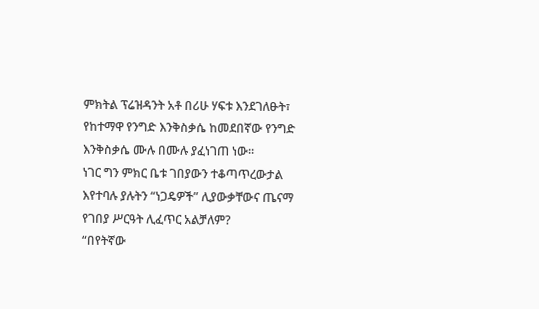ምክትል ፕሬዝዳንት አቶ በሪሁ ሃፍቱ እንደገለፁት፣ የከተማዋ የንግድ እንቅስቃሴ ከመደበኛው የንግድ እንቅስቃሴ ሙሉ በሙሉ ያፈነገጠ ነው።
ነገር ግን ምክር ቤቱ ገበያውን ተቆጣጥረውታል እየተባሉ ያሉትን “ነጋዴዎች” ሊያውቃቸውና ጤናማ የገበያ ሥርዓት ሊፈጥር አልቻለም?
“በየትኛው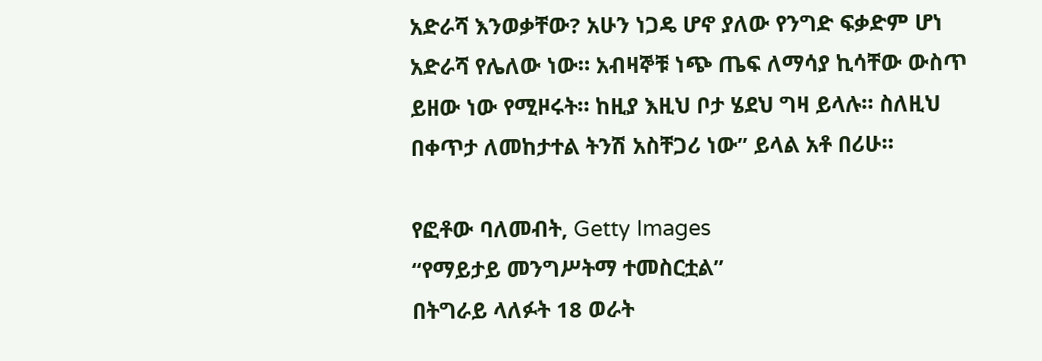አድራሻ እንወቃቸው? አሁን ነጋዴ ሆኖ ያለው የንግድ ፍቃድም ሆነ አድራሻ የሌለው ነው። አብዛኞቹ ነጭ ጤፍ ለማሳያ ኪሳቸው ውስጥ ይዘው ነው የሚዞሩት። ከዚያ እዚህ ቦታ ሄደህ ግዛ ይላሉ። ስለዚህ በቀጥታ ለመከታተል ትንሽ አስቸጋሪ ነው” ይላል አቶ በሪሁ።

የፎቶው ባለመብት, Getty Images
“የማይታይ መንግሥትማ ተመስርቷል”
በትግራይ ላለፉት 18 ወራት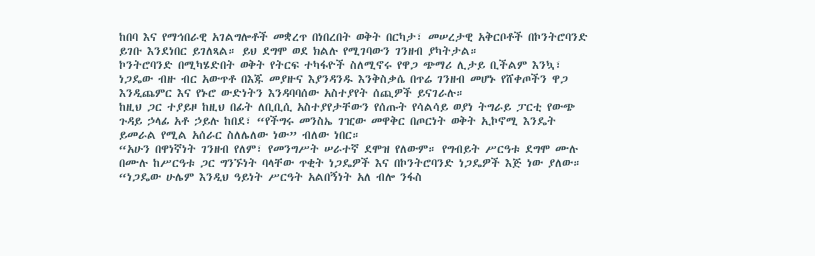ከበባ እና የማኅበራዊ አገልግሎቶች መቋረጥ በነበረበት ወቅት በርካታ፣ መሠረታዊ አቅርቦቶች በኮንትሮባንድ ይገቡ እንደነበር ይገለጻል። ይህ ደግሞ ወደ ክልሉ የሚገባውን ገንዘብ ያካትታል።
ኮንትሮባንድ በሚካሄድበት ወቅት የትርፍ ተካፋዮች ስለሚኖሩ የዋጋ ጭማሪ ሊታይ ቢችልም እንኳ፣ ነጋዴው ብዙ ብር አውጥቶ በእጁ መያዙና እያንዳንዱ እንቅስቃሴ በጥሬ ገንዘብ መሆኑ የሸቀጦችን ዋጋ እንዲጨምር እና የኑሮ ውድነትን እንዳባባሰው አስተያየት ሰጪዎች ይናገራሉ።
ከዚህ ጋር ተያይዞ ከዚህ በፊት ለቢቢሲ አስተያየታቸውን የሰጡት የሳልሳይ ወያነ ትግራይ ፓርቲ የውጭ ጉዳይ ኃላፊ አቶ ኃይሉ ከበደ፣ “የችግሩ መንስኤ ገዢው መዋቅር በጦርነት ወቅት ኢኮኖሚ እንዴት ይመራል የሚል አሰራር ስለሌለው ነው” ብለው ነበር።
“አሁን በዋነኛነት ገንዘብ የለም፣ የመንግሥት ሠራተኛ ደሞዝ የለውም። የግብይት ሥርዓቱ ደግሞ ሙሉ በሙሉ ከሥርዓቱ ጋር ግንኙነት ባላቸው ጥቂት ነጋዴዎች እና በኮንትሮባንድ ነጋዴዎች እጅ ነው ያለው።
“ነጋዴው ሁሌም እንዲህ ዓይነት ሥርዓት አልበኝነት አለ ብሎ ንፋስ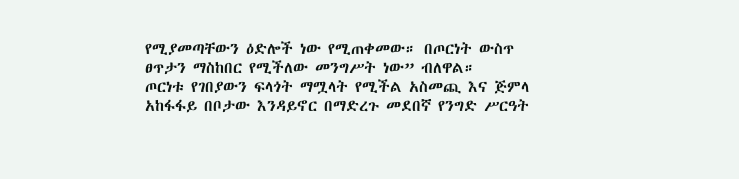የሚያመጣቸውን ዕድሎች ነው የሚጠቀመው። በጦርነት ውስጥ ፀጥታን ማስከበር የሚችለው መንግሥት ነው” ብለዋል።
ጦርነቱ የገበያውን ፍላጎት ማሟላት የሚችል አስመጪ እና ጅምላ አከፋፋይ በቦታው እንዳይኖር በማድረጉ መደበኛ የንግድ ሥርዓት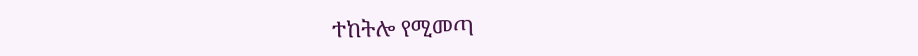ተከትሎ የሚመጣ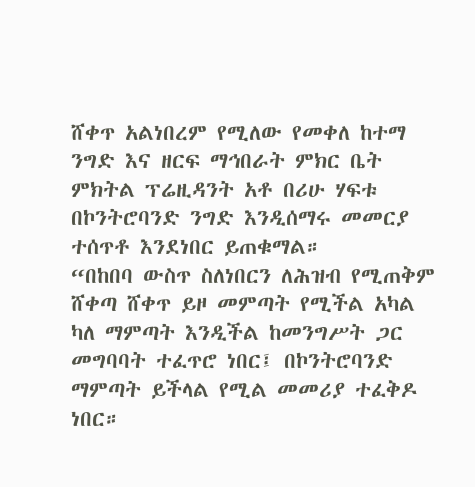ሸቀጥ አልነበረም የሚለው የመቀለ ከተማ ንግድ እና ዘርፍ ማኅበራት ምክር ቤት ምክትል ፕሬዚዳንት አቶ በሪሁ ሃፍቱ በኮንትሮባንድ ንግድ እንዲሰማሩ መመርያ ተሰጥቶ እንደነበር ይጠቁማል።
“በከበባ ውስጥ ስለነበርን ለሕዝብ የሚጠቅም ሸቀጣ ሸቀጥ ይዞ መምጣት የሚችል አካል ካለ ማምጣት እንዲችል ከመንግሥት ጋር መግባባት ተፈጥሮ ነበር፤ በኮንትሮባንድ ማምጣት ይችላል የሚል መመሪያ ተፈቅዶ ነበር።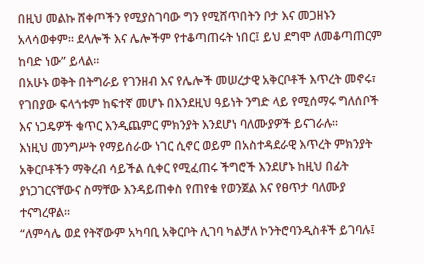በዚህ መልኩ ሸቀጦችን የሚያስገባው ግን የሚሸጥበትን ቦታ እና መጋዘኑን አላሳወቀም። ደላሎች እና ሌሎችም የተቆጣጠሩት ነበር፤ ይህ ደግሞ ለመቆጣጠርም ከባድ ነው” ይላል።
በአሁኑ ወቅት በትግራይ የገንዘብ እና የሌሎች መሠረታዊ አቅርቦቶች እጥረት መኖሩ፣ የገበያው ፍላጎቱም ከፍተኛ መሆኑ በእንደዚህ ዓይነት ንግድ ላይ የሚሰማሩ ግለሰቦች እና ነጋዴዎች ቁጥር እንዲጨምር ምክንያት እንደሆነ ባለሙያዎች ይናገራሉ።
እነዚህ መንግሥት የማይሰራው ነገር ሲኖር ወይም በአስተዳደራዊ እጥረት ምክንያት አቅርቦቶችን ማቅረብ ሳይችል ሲቀር የሚፈጠሩ ችግሮች እንደሆኑ ከዚህ በፊት ያነጋገርናቸውና ስማቸው እንዳይጠቀስ የጠየቁ የወንጀል እና የፀጥታ ባለሙያ ተናግረዋል።
“ለምሳሌ ወደ የትኛውም አካባቢ አቅርቦት ሊገባ ካልቻለ ኮንትሮባንዲስቶች ይገባሉ፤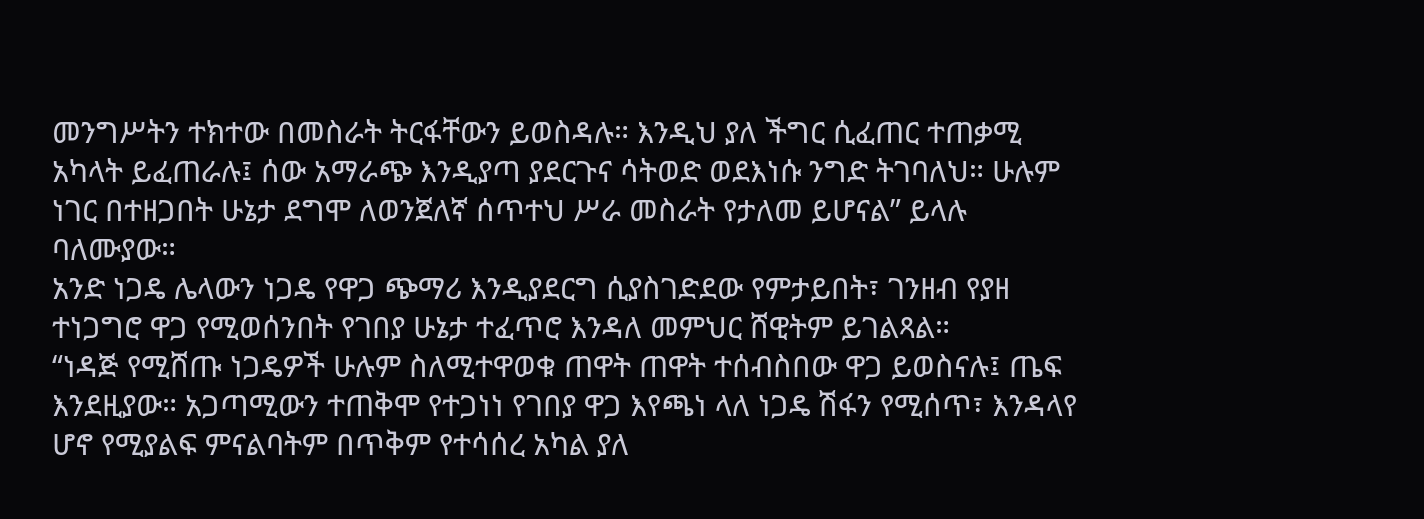መንግሥትን ተክተው በመስራት ትርፋቸውን ይወስዳሉ። እንዲህ ያለ ችግር ሲፈጠር ተጠቃሚ አካላት ይፈጠራሉ፤ ሰው አማራጭ እንዲያጣ ያደርጉና ሳትወድ ወደእነሱ ንግድ ትገባለህ። ሁሉም ነገር በተዘጋበት ሁኔታ ደግሞ ለወንጀለኛ ሰጥተህ ሥራ መስራት የታለመ ይሆናል” ይላሉ ባለሙያው።
አንድ ነጋዴ ሌላውን ነጋዴ የዋጋ ጭማሪ እንዲያደርግ ሲያስገድደው የምታይበት፣ ገንዘብ የያዘ ተነጋግሮ ዋጋ የሚወሰንበት የገበያ ሁኔታ ተፈጥሮ እንዳለ መምህር ሸዊትም ይገልጻል።
“ነዳጅ የሚሸጡ ነጋዴዎች ሁሉም ስለሚተዋወቁ ጠዋት ጠዋት ተሰብስበው ዋጋ ይወስናሉ፤ ጤፍ እንደዚያው። አጋጣሚውን ተጠቅሞ የተጋነነ የገበያ ዋጋ እየጫነ ላለ ነጋዴ ሽፋን የሚሰጥ፣ እንዳላየ ሆኖ የሚያልፍ ምናልባትም በጥቅም የተሳሰረ አካል ያለ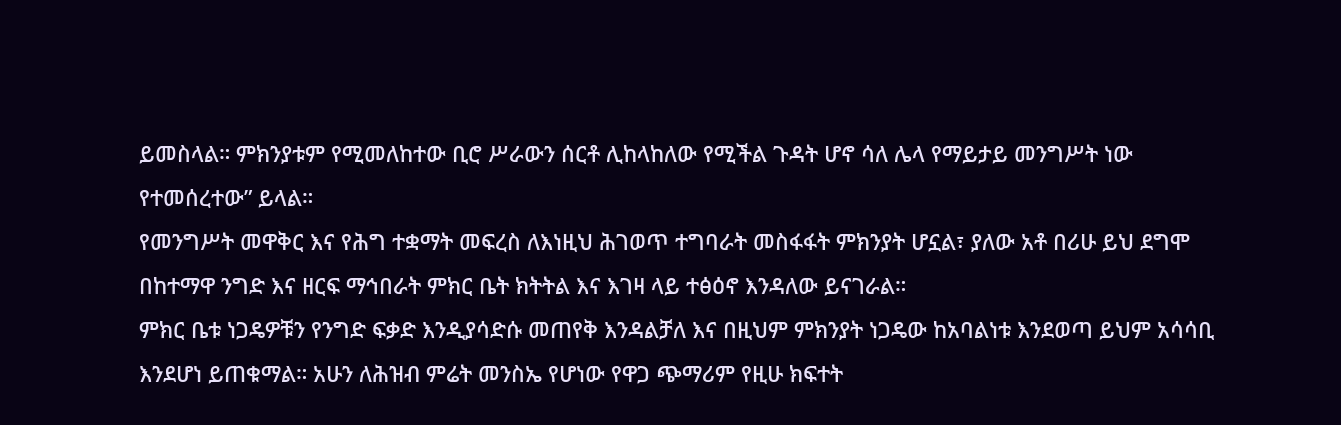ይመስላል። ምክንያቱም የሚመለከተው ቢሮ ሥራውን ሰርቶ ሊከላከለው የሚችል ጉዳት ሆኖ ሳለ ሌላ የማይታይ መንግሥት ነው የተመሰረተው” ይላል።
የመንግሥት መዋቅር እና የሕግ ተቋማት መፍረስ ለእነዚህ ሕገወጥ ተግባራት መስፋፋት ምክንያት ሆኗል፣ ያለው አቶ በሪሁ ይህ ደግሞ በከተማዋ ንግድ እና ዘርፍ ማኅበራት ምክር ቤት ክትትል እና እገዛ ላይ ተፅዕኖ እንዳለው ይናገራል።
ምክር ቤቱ ነጋዴዎቹን የንግድ ፍቃድ እንዲያሳድሱ መጠየቅ እንዳልቻለ እና በዚህም ምክንያት ነጋዴው ከአባልነቱ እንደወጣ ይህም አሳሳቢ እንደሆነ ይጠቁማል። አሁን ለሕዝብ ምሬት መንስኤ የሆነው የዋጋ ጭማሪም የዚሁ ክፍተት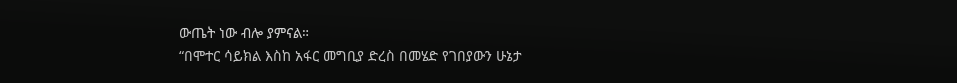ውጤት ነው ብሎ ያምናል።
“በሞተር ሳይክል እስከ አፋር መግቢያ ድረስ በመሄድ የገበያውን ሁኔታ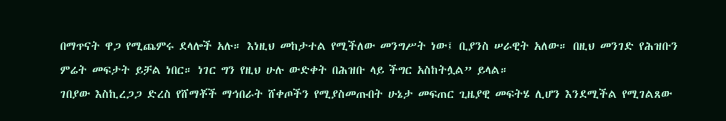በማጥናት ዋጋ የሚጨምሩ ደላሎች አሉ። እነዚህ መከታተል የሚችለው መንግሥት ነው፤ ቢያንስ ሠራዊት አለው። በዚህ መንገድ የሕዝቡን ምሬት መፍታት ይቻል ነበር። ነገር ግን የዚህ ሁሉ ውድቀት በሕዝቡ ላይ ችግር አስከትሏል” ይላል።
ገበያው እስኪረጋጋ ድረስ የሸማቾች ማኅበራት ሸቀጦችን የሚያስመጡበት ሁኔታ መፍጠር ጊዜያዊ መፍትሄ ሊሆን እንደሚችል የሚገልጸው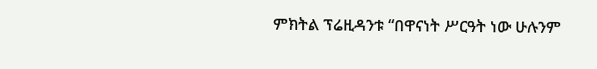ምክትል ፕሬዚዳንቱ “በዋናነት ሥርዓት ነው ሁሉንም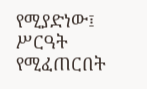የሚያድነው፤ ሥርዓት የሚፈጠርበት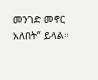መንገድ መኖር አለበት” ይላል።